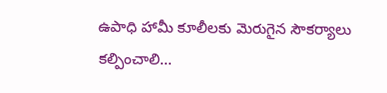ఉపాధి హామీ కూలీలకు మెరుగైన సౌకర్యాలు కల్పించాలి…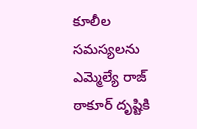కూలీల సమస్యలను ఎమ్మెల్యే రాజ్ ఠాకూర్ దృష్టికి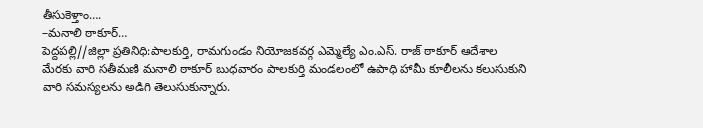తీసుకెళ్తాం….
–మనాలి ఠాకూర్…
పెద్దపల్లి//జిల్లా ప్రతినిధి:పాలకుర్తి, రామగుండం నియోజకవర్గ ఎమ్మెల్యే ఎం.ఎస్. రాజ్ ఠాకూర్ ఆదేశాల మేరకు వారి సతీమణి మనాలి ఠాకూర్ బుధవారం పాలకుర్తి మండలంలో ఉపాధి హామీ కూలీలను కలుసుకుని వారి సమస్యలను అడిగి తెలుసుకున్నారు.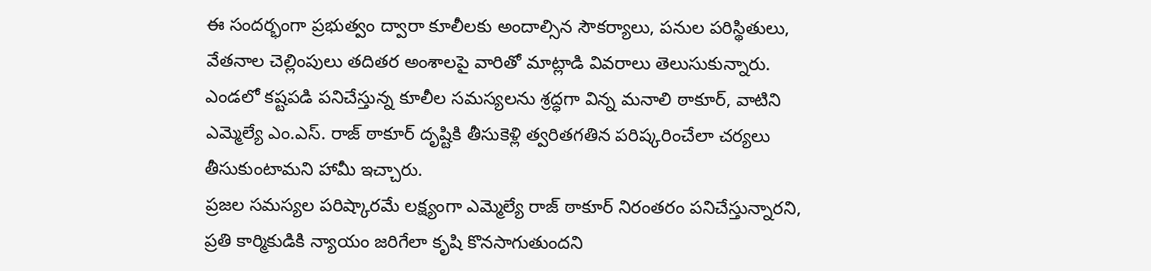ఈ సందర్భంగా ప్రభుత్వం ద్వారా కూలీలకు అందాల్సిన సౌకర్యాలు, పనుల పరిస్థితులు, వేతనాల చెల్లింపులు తదితర అంశాలపై వారితో మాట్లాడి వివరాలు తెలుసుకున్నారు. ఎండలో కష్టపడి పనిచేస్తున్న కూలీల సమస్యలను శ్రద్ధగా విన్న మనాలి ఠాకూర్, వాటిని ఎమ్మెల్యే ఎం.ఎస్. రాజ్ ఠాకూర్ దృష్టికి తీసుకెళ్లి త్వరితగతిన పరిష్కరించేలా చర్యలు తీసుకుంటామని హామీ ఇచ్చారు.
ప్రజల సమస్యల పరిష్కారమే లక్ష్యంగా ఎమ్మెల్యే రాజ్ ఠాకూర్ నిరంతరం పనిచేస్తున్నారని, ప్రతి కార్మికుడికి న్యాయం జరిగేలా కృషి కొనసాగుతుందని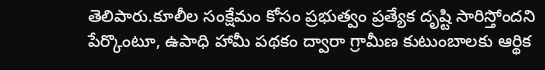తెలిపారు.కూలీల సంక్షేమం కోసం ప్రభుత్వం ప్రత్యేక దృష్టి సారిస్తోందని పేర్కొంటూ, ఉపాధి హామీ పథకం ద్వారా గ్రామీణ కుటుంబాలకు ఆర్థిక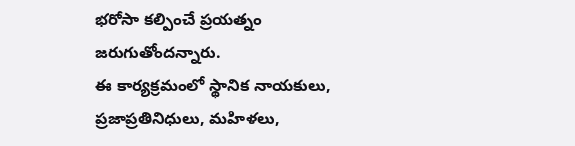భరోసా కల్పించే ప్రయత్నం జరుగుతోందన్నారు.
ఈ కార్యక్రమంలో స్థానిక నాయకులు, ప్రజాప్రతినిధులు, మహిళలు,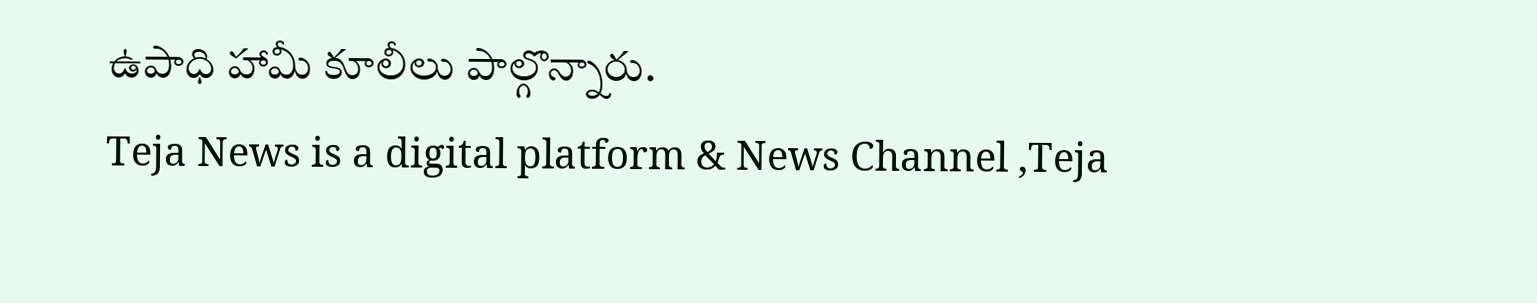ఉపాధి హామీ కూలీలు పాల్గొన్నారు.
Teja News is a digital platform & News Channel ,Teja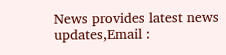News provides latest news updates,Email :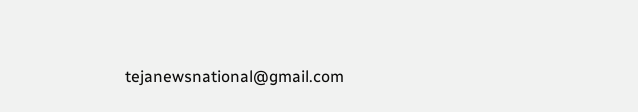tejanewsnational@gmail.com